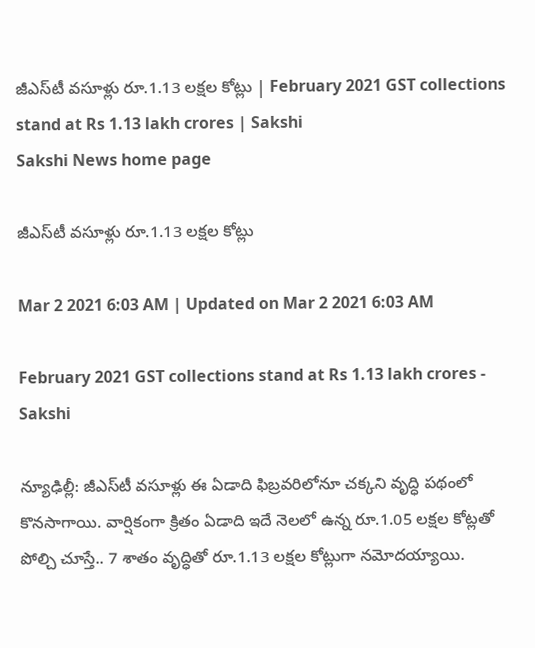జీఎస్‌టీ వసూళ్లు రూ.1.13 లక్షల కోట్లు | February 2021 GST collections stand at Rs 1.13 lakh crores | Sakshi
Sakshi News home page

జీఎస్‌టీ వసూళ్లు రూ.1.13 లక్షల కోట్లు

Mar 2 2021 6:03 AM | Updated on Mar 2 2021 6:03 AM

February 2021 GST collections stand at Rs 1.13 lakh crores - Sakshi

న్యూఢిల్లీ: జీఎస్‌టీ వసూళ్లు ఈ ఏడాది ఫిబ్రవరిలోనూ చక్కని వృద్ధి పథంలో కొనసాగాయి. వార్షికంగా క్రితం ఏడాది ఇదే నెలలో ఉన్న రూ.1.05 లక్షల కోట్లతో పోల్చి చూస్తే.. 7 శాతం వృద్ధితో రూ.1.13 లక్షల కోట్లుగా నమోదయ్యాయి.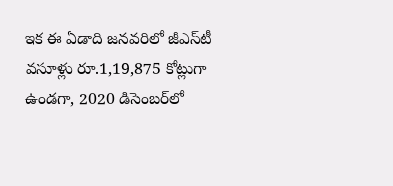ఇక ఈ ఏడాది జనవరిలో జీఎస్‌టీ వసూళ్లు రూ.1,19,875 కోట్లుగా ఉండగా, 2020 డిసెంబర్‌లో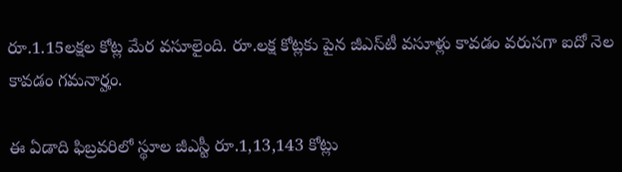రూ.1.15లక్షల కోట్ల మేర వసూలైంది. రూ.లక్ష కోట్లకు పైన జీఎస్‌టీ వసూళ్లు కావడం వరుసగా ఐదో నెల కావడం గమనార్హం.

ఈ ఏడాది ఫిబ్రవరిలో స్థూల జీఎస్టీ రూ.1,13,143 కోట్లు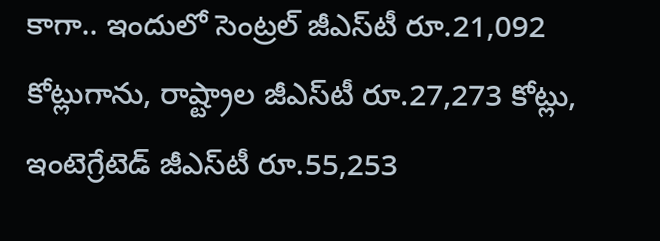కాగా.. ఇందులో సెంట్రల్‌ జీఎస్‌టీ రూ.21,092 కోట్లుగాను, రాష్ట్రాల జీఎస్‌టీ రూ.27,273 కోట్లు, ఇంటెగ్రేటెడ్‌ జీఎస్‌టీ రూ.55,253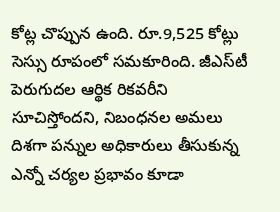కోట్ల చొప్పున ఉంది. రూ.9,525 కోట్లు సెస్సు రూపంలో సమకూరింది. జీఎస్‌టీ పెరుగుదల ఆర్థిక రికవరీని సూచిస్తోందని, నిబంధనల అమలు దిశగా పన్నుల అధికారులు తీసుకున్న ఎన్నో చర్యల ప్రభావం కూడా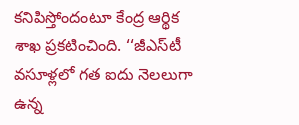కనిపిస్తోందంటూ కేంద్ర ఆర్థిక శాఖ ప్రకటించింది. ‘‘జీఎస్‌టీ వసూళ్లలో గత ఐదు నెలలుగా ఉన్న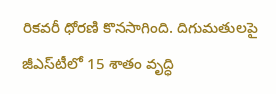రికవరీ ధోరణి కొనసాగింది. దిగుమతులపై జీఎస్‌టీలో 15 శాతం వృద్ధి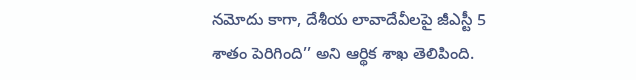నమోదు కాగా, దేశీయ లావాదేవీలపై జీఎస్టీ 5 శాతం పెరిగింది’’ అని ఆర్థిక శాఖ తెలిపింది.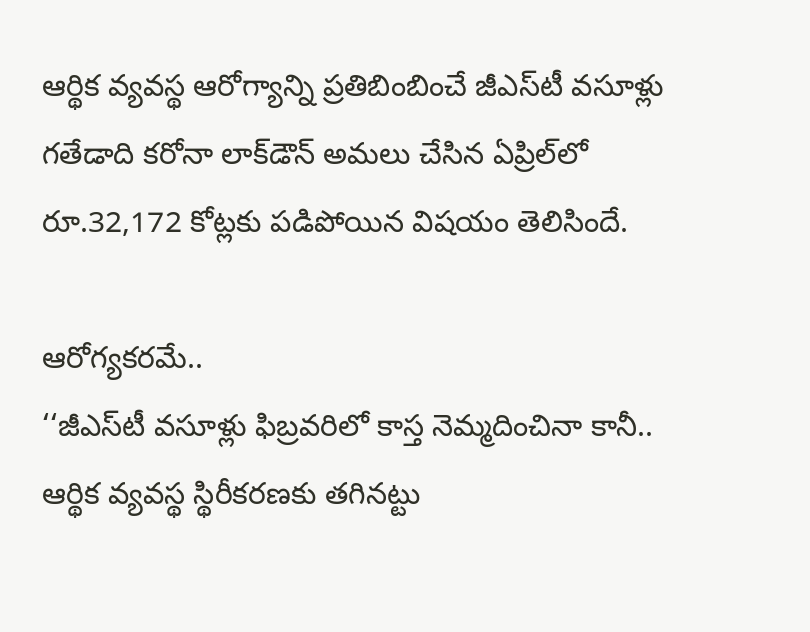ఆర్థిక వ్యవస్థ ఆరోగ్యాన్ని ప్రతిబింబించే జీఎస్‌టీ వసూళ్లు గతేడాది కరోనా లాక్‌డౌన్‌ అమలు చేసిన ఏప్రిల్‌లో రూ.32,172 కోట్లకు పడిపోయిన విషయం తెలిసిందే.

ఆరోగ్యకరమే..
‘‘జీఎస్‌టీ వసూళ్లు ఫిబ్రవరిలో కాస్త నెమ్మదించినా కానీ.. ఆర్థిక వ్యవస్థ స్థిరీకరణకు తగినట్టు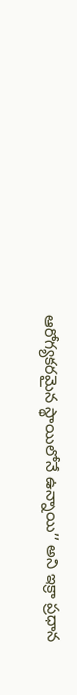ఆరోగ్యకరమైన స్థాయిలోనే ఉన్నాయి’’ అని ఇక్రా ప్రధాన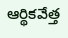ఆర్థికవేత్త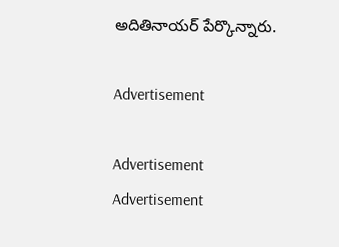అదితినాయర్‌ పేర్కొన్నారు.

Advertisement

Advertisement
Advertisement